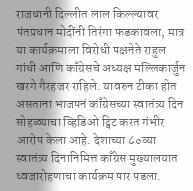राजधानी दिल्लीत लाल किल्ल्यावर पंतप्रधान मोदींनी तिरंगा फडकावला, मात्र या कार्यक्रमाला विरोधी पक्षनेते राहुल गांधी आणि काँग्रेसचे अध्यक्ष मल्लिकार्जुन खरगे गैरहजर राहिले. यावरुन टीका होत असताना भाजपनं काँग्रेसच्या स्वातंत्र्य दिन सोहळ्याचा व्हिडिओ ट्विट करत गंभीर आरोप केला आहे. देशाच्या ८०व्या स्वातंत्र्य दिनानिमित्त काँग्रेस मुख्यालयात ध्वजारोहणाचा कार्यक्रम पार पडला.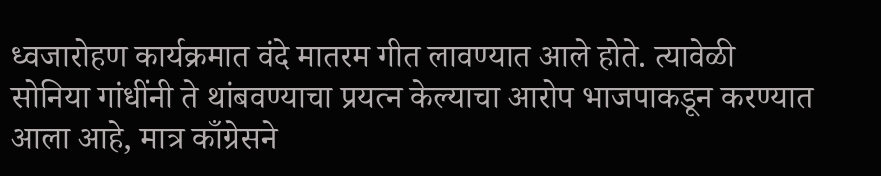ध्वजारोहण कार्यक्रमात वंदे मातरम गीत लावण्यात आले होते. त्यावेळी सोनिया गांधींनी ते थांबवण्याचा प्रयत्न केल्याचा आरोप भाजपाकडून करण्यात आला आहे, मात्र काँग्रेसने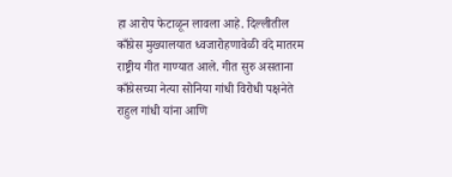हा आरोप फेटाळून लावला आहे. दिल्लीतील काँग्रेस मुख्यालयात ध्वजारोहणावेळी वंदे मातरम राष्ट्रीय गीत गाण्यात आले. गीत सुरु असताना काँग्रेसच्या नेत्या सोनिया गांधी विरोधी पक्षनेते राहुल गांधी यांना आणि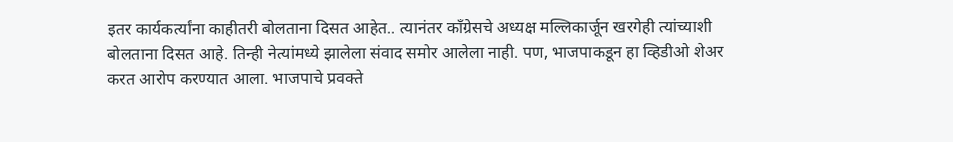इतर कार्यकर्त्यांना काहीतरी बोलताना दिसत आहेत.. त्यानंतर काँग्रेसचे अध्यक्ष मल्लिकार्जून खरगेही त्यांच्याशी बोलताना दिसत आहे. तिन्ही नेत्यांमध्ये झालेला संवाद समोर आलेला नाही. पण, भाजपाकडून हा व्हिडीओ शेअर करत आरोप करण्यात आला. भाजपाचे प्रवक्ते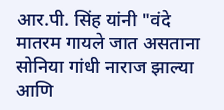आर.पी. सिंह यांनी "वंदे मातरम गायले जात असताना सोनिया गांधी नाराज झाल्या आणि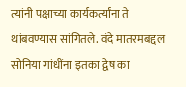त्यांनी पक्षाच्या कार्यकर्त्यांना ते थांबवण्यास सांगितले. वंदे मातरमबद्दल सोनिया गांधींना इतका द्वेष का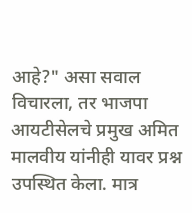आहे?" असा सवाल विचारला, तर भाजपा आयटीसेलचे प्रमुख अमित मालवीय यांनीही यावर प्रश्न उपस्थित केला. मात्र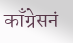काँग्रेसनं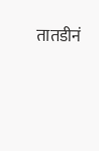तातडीनं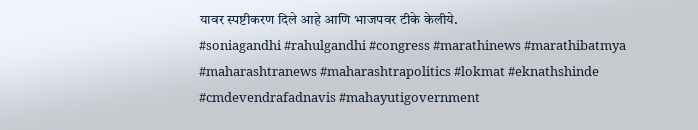यावर स्पष्टीकरण दिले आहे आणि भाजपवर टीके केलीये.
#soniagandhi #rahulgandhi #congress #marathinews #marathibatmya #maharashtranews #maharashtrapolitics #lokmat #eknathshinde #cmdevendrafadnavis #mahayutigovernment